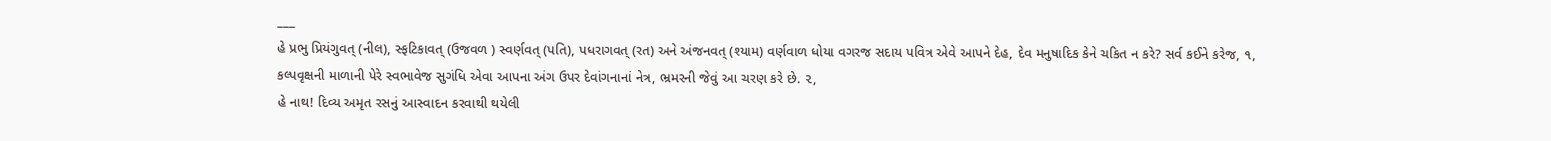___
હે પ્રભુ પ્રિયંગુવત્ (નીલ), સ્ફટિકાવત્ (ઉજવળ ) સ્વર્ણવત્ (પતિ), પધરાગવત્ (રત) અને અંજનવત્ (શ્યામ) વર્ણવાળ ધોયા વગરજ સદાય પવિત્ર એવે આપને દેહ, દેવ મનુષાદિક કેને ચકિત ન કરે? સર્વ કઈને કરેજ, ૧,
કલ્પવૃક્ષની માળાની પેરે સ્વભાવેજ સુગંધિ એવા આપના અંગ ઉપર દેવાંગનાનાં નેત્ર, ભ્રમરની જેવું આ ચરણ કરે છે. ૨,
હે નાથ! દિવ્ય અમૃત રસનું આસ્વાદન કરવાથી થયેલી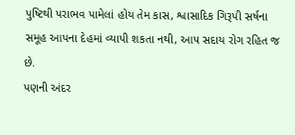પુષ્ટિથી પરાભવ પામેલાં હોય તેમ કાસ, શ્વાસાદિક ગિરૂપી સર્ષના સમૂહ આપના દેહમાં વ્યાપી શકતા નથી, આ૫ સદાય રોગ રહિત જ છે.
પણની અંદર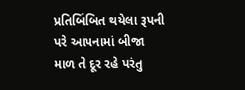પ્રતિબિંબિત થયેલા રૂપની પરે આ૫નામાં બીજા માળ તે દૂર રહે પરંતુ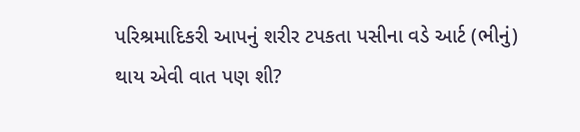પરિશ્રમાદિકરી આપનું શરીર ટપકતા પસીના વડે આર્ટ (ભીનું) થાય એવી વાત પણ શી?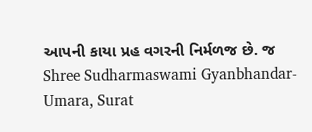આપની કાયા પ્રહ વગરની નિર્મળજ છે. જ
Shree Sudharmaswami Gyanbhandar-Umara, Surat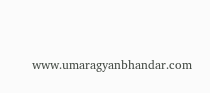www.umaragyanbhandar.com